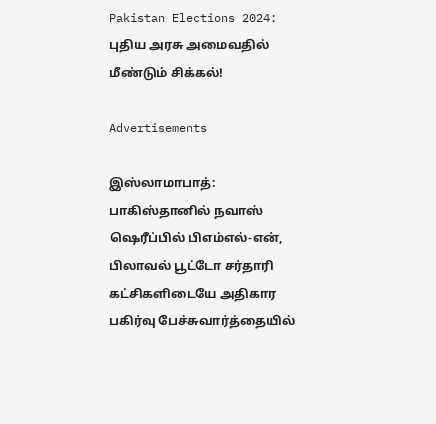Pakistan Elections 2024: புதிய அரசு அமைவதில் மீண்டும் சிக்கல்!

Advertisements

இஸ்லாமாபாத்: பாகிஸ்தானில் நவாஸ் ஷெரீப்பில் பிஎம்எல்-என், பிலாவல் பூட்டோ சர்தாரி கட்சிகளிடையே அதிகார பகிர்வு பேச்சுவார்த்தையில்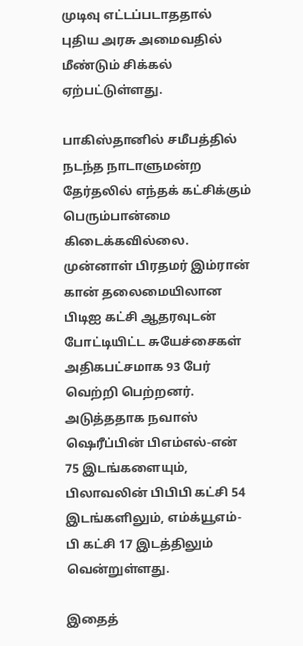முடிவு எட்டப்படாததால் புதிய அரசு அமைவதில் மீண்டும் சிக்கல் ஏற்பட்டுள்ளது.

பாகிஸ்தானில் சமீபத்தில் நடந்த நாடாளுமன்ற தேர்தலில் எந்தக் கட்சிக்கும் பெரும்பான்மை கிடைக்கவில்லை. முன்னாள் பிரதமர் இம்ரான் கான் தலைமையிலான பிடிஐ கட்சி ஆதரவுடன் போட்டியிட்ட சுயேச்சைகள் அதிகபட்சமாக 93 பேர் வெற்றி பெற்றனர். அடுத்ததாக நவாஸ் ஷெரீப்பின் பிஎம்எல்-என் 75 இடங்களையும், பிலாவலின் பிபிபி கட்சி 54 இடங்களிலும், எம்க்யூஎம்-பி கட்சி 17 இடத்திலும் வென்றுள்ளது.

இதைத்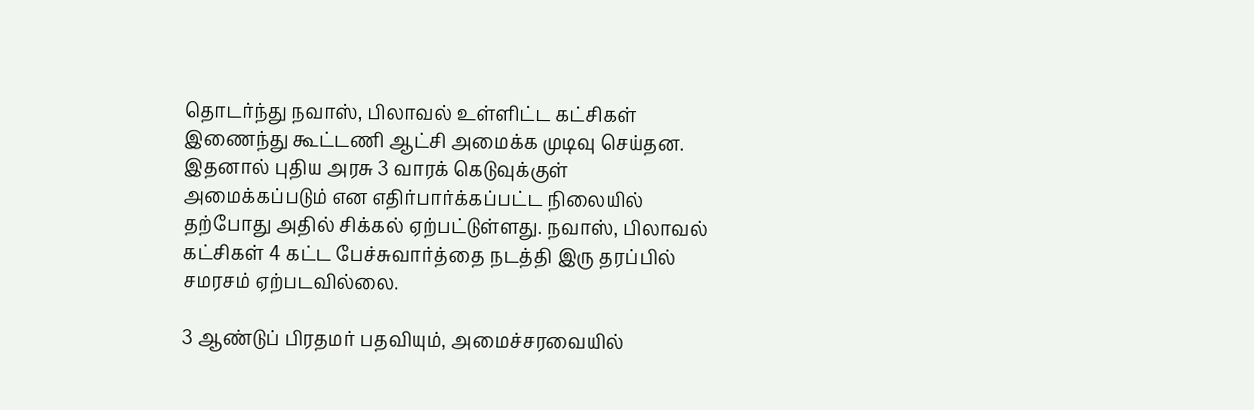தொடர்ந்து நவாஸ், பிலாவல் உள்ளிட்ட கட்சிகள் இணைந்து கூட்டணி ஆட்சி அமைக்க முடிவு செய்தன. இதனால் புதிய அரசு 3 வாரக் கெடுவுக்குள் அமைக்கப்படும் என எதிர்பார்க்கப்பட்ட நிலையில் தற்போது அதில் சிக்கல் ஏற்பட்டுள்ளது. நவாஸ், பிலாவல் கட்சிகள் 4 கட்ட பேச்சுவார்த்தை நடத்தி இரு தரப்பில் சமரசம் ஏற்படவில்லை.

3 ஆண்டுப் பிரதமர் பதவியும், அமைச்சரவையில்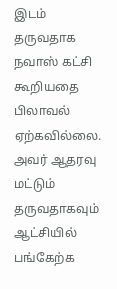இடம் தருவதாக நவாஸ் கட்சி கூறியதை பிலாவல் ஏற்கவில்லை. அவர் ஆதரவு மட்டும் தருவதாகவும் ஆட்சியில் பங்கேற்க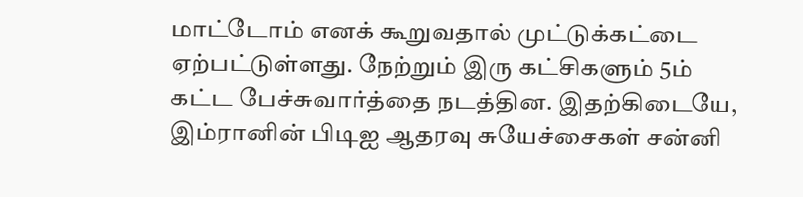மாட்டோம் எனக் கூறுவதால் முட்டுக்கட்டை ஏற்பட்டுள்ளது. நேற்றும் இரு கட்சிகளும் 5ம் கட்ட பேச்சுவார்த்தை நடத்தின. இதற்கிடையே, இம்ரானின் பிடிஐ ஆதரவு சுயேச்சைகள் சன்னி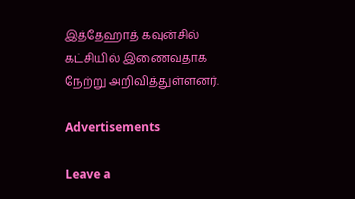இத்தேஹாத் கவுன்சில் கட்சியில் இணைவதாக நேற்று அறிவித்துள்ளனர்.

Advertisements

Leave a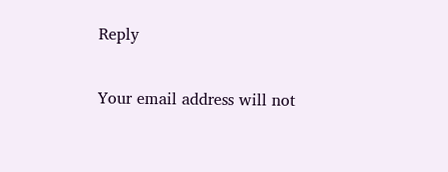Reply

Your email address will not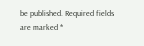be published. Required fields are marked *